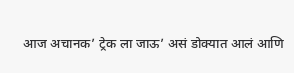आज अचानक’ ट्रेक ला जाऊ’ असं डोक्यात आलं आणि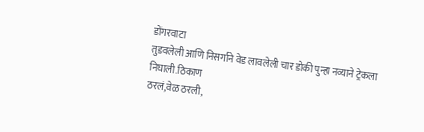डोंगरवाटा
तुडवलेली आणि निसर्गाने वेड लावलेली चार डोकी पुन्हा नव्याने ट्रेकला निघाली.ठिकाण
ठरलं,वेळ ठरली,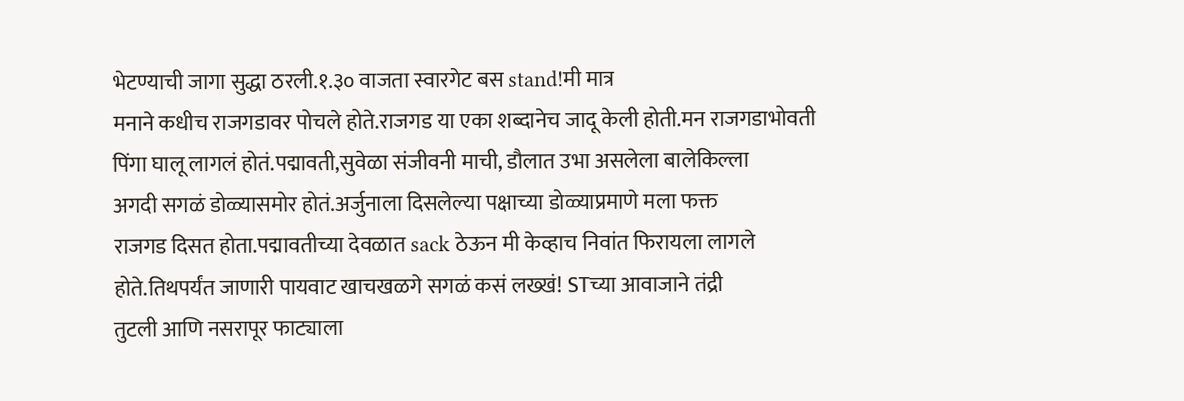भेटण्याची जागा सुद्धा ठरली.१.३० वाजता स्वारगेट बस stand!मी मात्र
मनाने कधीच राजगडावर पोचले होते.राजगड या एका शब्दानेच जादू केली होती.मन राजगडाभोवती
पिंगा घालू लागलं होतं.पद्मावती,सुवेळा संजीवनी माची, डौलात उभा असलेला बालेकिल्ला
अगदी सगळं डोळ्यासमोर होतं.अर्जुनाला दिसलेल्या पक्षाच्या डोळ्याप्रमाणे मला फक्त
राजगड दिसत होता.पद्मावतीच्या देवळात sack ठेऊन मी केव्हाच निवांत फिरायला लागले
होते.तिथपर्यंत जाणारी पायवाट खाचखळगे सगळं कसं लख्खं! STच्या आवाजाने तंद्री
तुटली आणि नसरापूर फाट्याला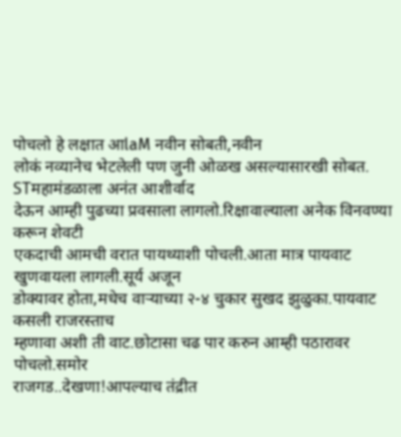पोचलो हे लक्षात आlaM नवीन सोबती,नवीन
लोकं नव्यानेच भेटलेली पण जुनी ओळख असल्यासारखी सोबत. STमहामंडळाला अनंत आशीर्वाद
देऊन आम्ही पुढच्या प्रवसाला लागलो.रिक्षावाल्याला अनेक विनवण्या करून शेवटी
एकदाची आमची वरात पायथ्याशी पोचली.आता मात्र पायवाट खुणवायला लागली.सूर्य अजून
डोक्यावर होता,मधेच वाऱ्याच्या २-४ चुकार सुखद झुळुका.पायवाट कसली राजरस्ताच
म्हणावा अशी ती वाट.छोटासा चढ पार करुन आम्ही पठारावर पोचलो.समोर
राजगड..देखणा!आपल्याच तंद्रीत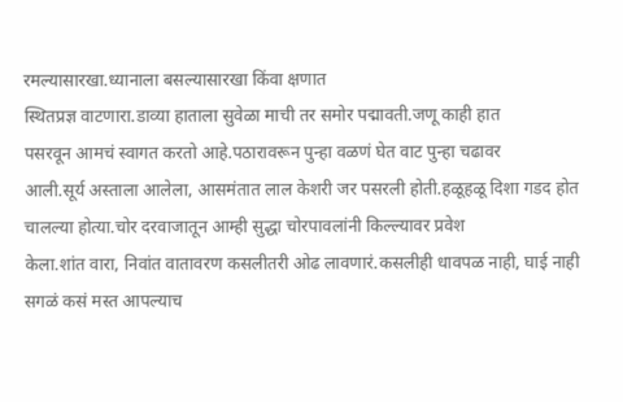रमल्यासारखा.ध्यानाला बसल्यासारखा किंवा क्षणात
स्थितप्रज्ञ वाटणारा.डाव्या हाताला सुवेळा माची तर समोर पद्मावती.जणू काही हात
पसरवून आमचं स्वागत करतो आहे.पठारावरून पुन्हा वळणं घेत वाट पुन्हा चढावर
आली.सूर्य अस्ताला आलेला, आसमंतात लाल केशरी जर पसरली होती.हळूहळू दिशा गडद होत
चालल्या होत्या.चोर दरवाजातून आम्ही सुद्धा चोरपावलांनी किल्ल्यावर प्रवेश
केला.शांत वारा, निवांत वातावरण कसलीतरी ओढ लावणारं.कसलीही धावपळ नाही, घाई नाही
सगळं कसं मस्त आपल्याच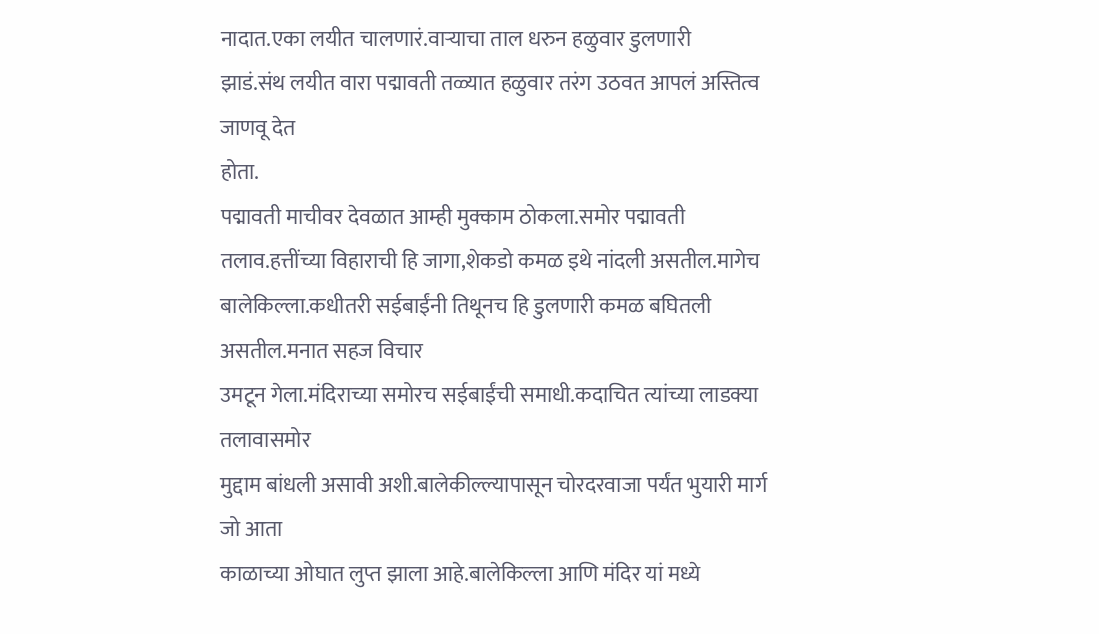नादात.एका लयीत चालणारं.वाऱ्याचा ताल धरुन हळुवार डुलणारी
झाडं.संथ लयीत वारा पद्मावती तळ्यात हळुवार तरंग उठवत आपलं अस्तित्व जाणवू देत
होता.
पद्मावती माचीवर देवळात आम्ही मुक्काम ठोकला.समोर पद्मावती
तलाव.हत्तींच्या विहाराची हि जागा,शेकडो कमळ इथे नांदली असतील.मागेच
बालेकिल्ला.कधीतरी सईबाईंनी तिथूनच हि डुलणारी कमळ बघितली असतील.मनात सहज विचार
उमटून गेला.मंदिराच्या समोरच सईबाईंची समाधी.कदाचित त्यांच्या लाडक्या तलावासमोर
मुद्दाम बांधली असावी अशी.बालेकील्ल्यापासून चोरदरवाजा पर्यंत भुयारी मार्ग जो आता
काळाच्या ओघात लुप्त झाला आहे.बालेकिल्ला आणि मंदिर यां मध्ये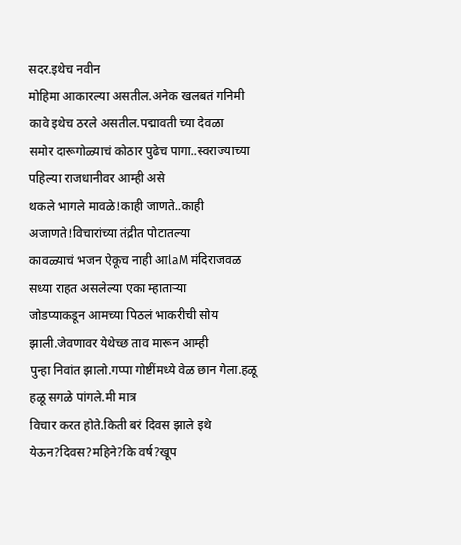सदर.इथेच नवीन
मोहिमा आकारल्या असतील.अनेक खलबतं गनिमी कावे इथेच ठरले असतील.पद्मावती च्या देवळा
समोर दारूगोळ्याचं कोठार पुढेच पागा..स्वराज्याच्या पहिल्या राजधानीवर आम्ही असे
थकले भागले मावळे!काही जाणते..काही अजाणते!विचारांच्या तंद्रीत पोटातल्या
कावळ्याचं भजन ऐकूच नाही आlaM मंदिराजवळ सध्या राहत असलेल्या एका म्हाताऱ्या
जोडप्याकडून आमच्या पिठलं भाकरीची सोय झाली.जेवणावर येथेच्छ ताव मारून आम्ही
पुन्हा निवांत झालो.गप्पा गोष्टींमध्ये वेळ छान गेला.हळू हळू सगळे पांगले.मी मात्र
विचार करत होते.किती बरं दिवस झाले इथे येऊन?दिवस?महिने?कि वर्ष?खूप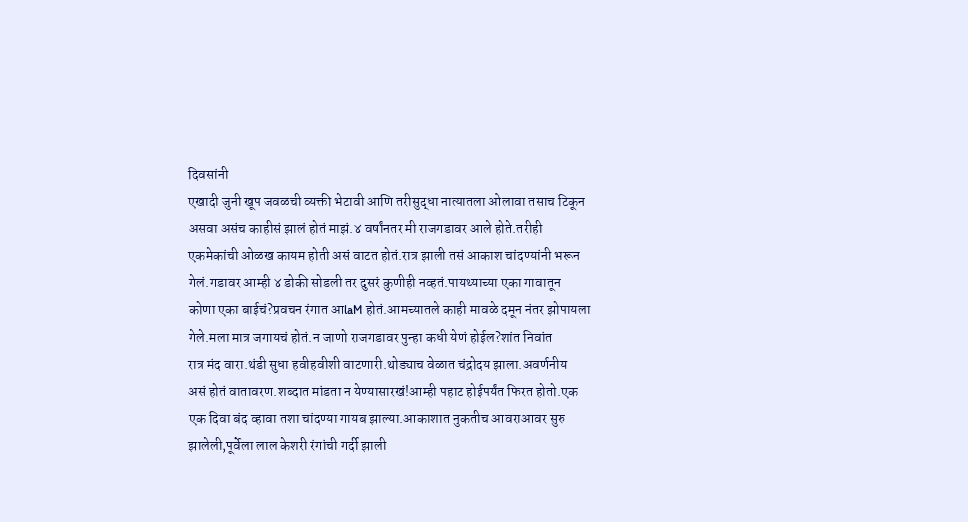दिवसांनी
एखादी जुनी खूप जवळची व्यक्ती भेटावी आणि तरीसुद्धा नात्यातला ओलावा तसाच टिकून
असवा असंच काहीसं झालं होतं माझं.४ वर्षांनतर मी राजगडावर आले होते.तरीही
एकमेकांची ओळख कायम होती असं वाटत होतं.रात्र झाली तसं आकाश चांदण्यांनी भरून
गेलं.गडावर आम्ही ४ डोकी सोडली तर दुसरं कुणीही नव्हतं.पायथ्याच्या एका गावातून
कोणा एका बाईचं?प्रवचन रंगात आlaM होतं.आमच्यातले काही मावळे दमून नंतर झोपायला
गेले.मला मात्र जगायचं होतं.न जाणो राजगडावर पुन्हा कधी येणं होईल?शांत निवांत
रात्र मंद वारा.थंडी सुधा हवीहवीशी वाटणारी.थोड्याच वेळात चंद्रोदय झाला.अवर्णनीय
असं होतं वातावरण.शब्दात मांडता न येण्यासारखं!आम्ही पहाट होईपर्यंत फिरत होतो.एक
एक दिवा बंद व्हावा तशा चांदण्या गायब झाल्या.आकाशात नुकतीच आवराआवर सुरु
झालेली,पूर्वेला लाल केशरी रंगांची गर्दी झाली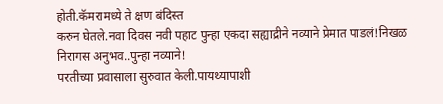होती.कॅमरामध्ये ते क्षण बंदिस्त
करुन घेतले.नवा दिवस नवी पहाट पुन्हा एकदा सह्याद्रीने नव्याने प्रेमात पाडलं!निखळ
निरागस अनुभव..पुन्हा नव्याने!
परतीच्या प्रवासाला सुरुवात केली.पायथ्यापाशी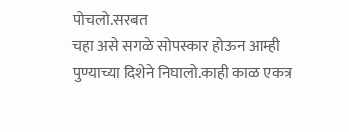पोचलो.सरबत
चहा असे सगळे सोपस्कार होऊन आम्ही पुण्याच्या दिशेने निघालो.काही काळ एकत्र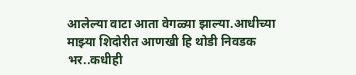आलेल्या वाटा आता वेगळ्या झाल्या.आधीच्या माझ्या शिदोरीत आणखी हि थोडी निवडक भर..कधीही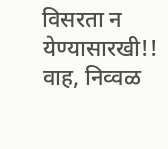विसरता न येण्यासारखी!!
वाह, निव्वळ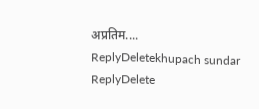अप्रतिम....
ReplyDeletekhupach sundar
ReplyDelete